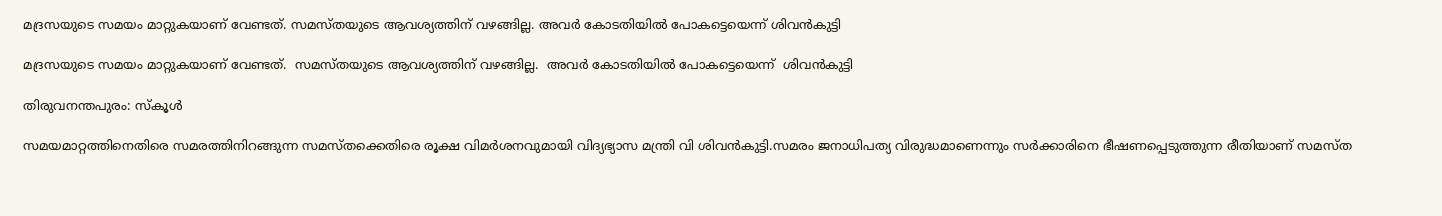മദ്രസയുടെ സമയം മാറ്റുകയാണ് വേണ്ടത്. സമസ്‌തയുടെ ആവശ്യത്തിന് വഴങ്ങില്ല. അവർ കോടതിയിൽ പോകട്ടെയെന്ന് ശിവൻകുട്ടി

മദ്രസയുടെ സമയം മാറ്റുകയാണ് വേണ്ടത്.  സമസ്‌തയുടെ ആവശ്യത്തിന് വഴങ്ങില്ല.  അവർ കോടതിയിൽ പോകട്ടെയെന്ന്  ശിവൻകുട്ടി

തിരുവനന്തപുരം: സ്കൂൾ

സമയമാറ്റത്തിനെതിരെ സമരത്തിനിറങ്ങുന്ന സമസ്തക്കെതിരെ രൂക്ഷ വിമർശനവുമായി വിദ്യഭ്യാസ മന്ത്രി വി ശിവൻകുട്ടി.സമരം ജനാധിപത്യ വിരുദ്ധമാണെന്നും സർക്കാരിനെ ഭീഷണപ്പെടുത്തുന്ന രീതിയാണ് സമസ്ത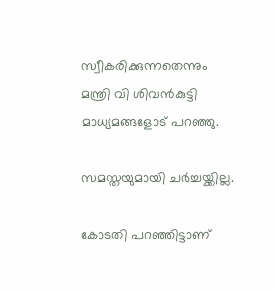സ്വീകരിക്കുന്നതെന്നും മന്ത്രി വി ശിവൻകുട്ടി മാധ്യമങ്ങളോട് പറഞ്ഞു.

സമസ്തയുമായി ചർച്ചയ്ക്കില്ല.

കോടതി പറഞ്ഞിട്ടാണ്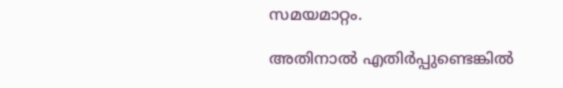സമയമാറ്റം.

അതിനാൽ എതിർപ്പുണ്ടെങ്കിൽ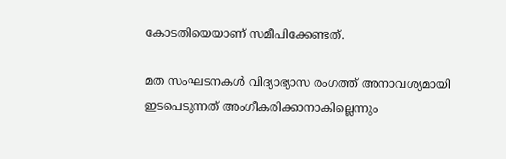കോടതിയെയാണ് സമീപിക്കേണ്ടത്.

മത സംഘടനകൾ വിദ്യാഭ്യാസ രംഗത്ത് അനാവശ്യമായി ഇടപെടുന്നത് അംഗീകരിക്കാനാകില്ലെന്നും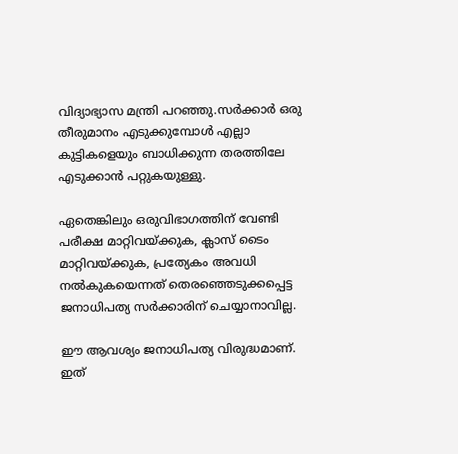വിദ്യാഭ്യാസ മന്ത്രി പറഞ്ഞു.സർക്കാർ ഒരു തീരുമാനം എടുക്കുമ്പോൾ എല്ലാ കുട്ടികളെയും ബാധിക്കുന്ന തരത്തിലേ എടുക്കാൻ പറ്റുകയുള്ളു.

ഏതെങ്കിലും ഒരുവിഭാഗത്തിന് വേണ്ടി പരീക്ഷ മാറ്റിവയ്ക്കുക, ക്ലാസ് ടൈം മാറ്റിവയ്ക്കുക, പ്രത്യേകം അവധി നൽകുകയെന്നത് തെരഞ്ഞെടുക്കപ്പെട്ട ജനാധിപത്യ സർക്കാരിന് ചെയ്യാനാവില്ല.

ഈ ആവശ്യം ജനാധിപത്യ വിരുദ്ധമാണ്. ഇത്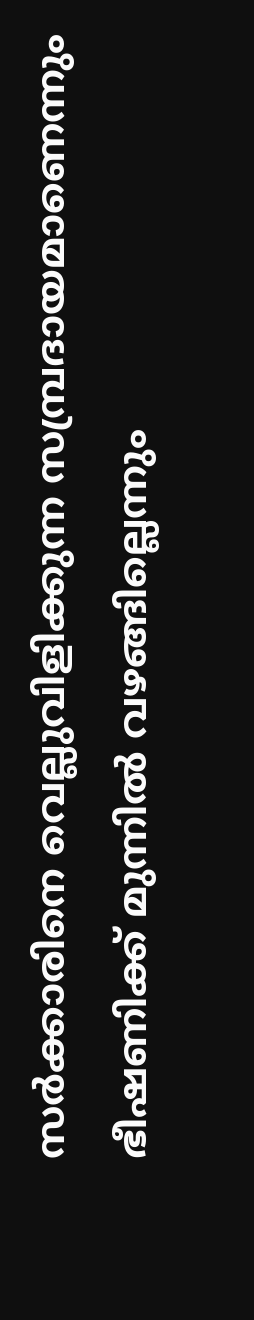സർക്കാരിനെ വെല്ലുവിളിക്കുന്ന സമ്പ്രദായമാണെന്നും ഭീഷണിക്ക് മുന്നിൽ വഴങ്ങില്ലെന്നും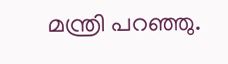മന്ത്രി പറഞ്ഞു.